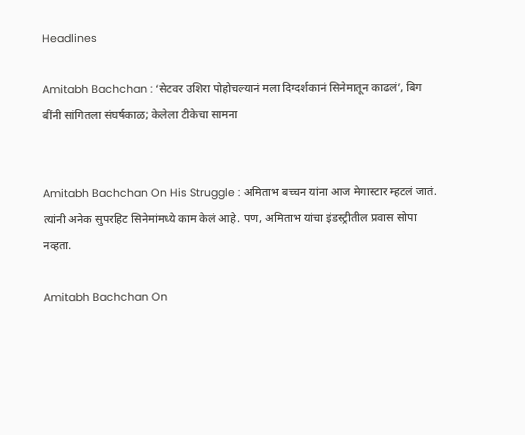Headlines

Amitabh Bachchan : ‘सेटवर उशिरा पोहोचल्यानं मला दिग्दर्शकानं सिनेमातून काढलं’, बिग बींनी सांगितला संघर्षकाळ; केलेला टीकेचा सामना


Amitabh Bachchan On His Struggle : अमिताभ बच्चन यांना आज मेगास्टार म्हटलं जातं. त्यांनी अनेक सुपरहिट सिनेमांमध्ये काम केलं आहे. पण, अमिताभ यांचा इंडस्ट्रीतील प्रवास सोपा नव्हता.

Amitabh Bachchan On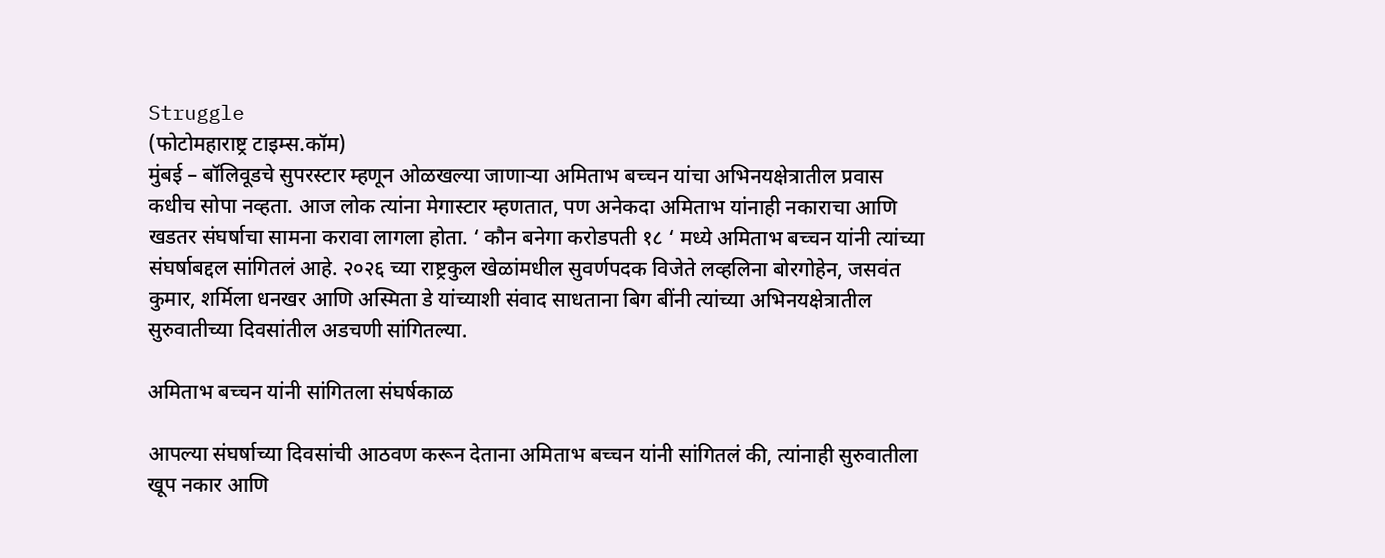Struggle
(फोटोमहाराष्ट्र टाइम्स.कॉम)
मुंबई – बॉलिवूडचे सुपरस्टार म्हणून ओळखल्या जाणाऱ्या अमिताभ बच्चन यांचा अभिनयक्षेत्रातील प्रवास कधीच सोपा नव्हता. आज लोक त्यांना मेगास्टार म्हणतात, पण अनेकदा अमिताभ यांनाही नकाराचा आणि खडतर संघर्षाचा सामना करावा लागला होता. ‘ कौन बनेगा करोडपती १८ ‘ मध्ये अमिताभ बच्चन यांनी त्यांच्या संघर्षाबद्दल सांगितलं आहे. २०२६ च्या राष्ट्रकुल खेळांमधील सुवर्णपदक विजेते लव्हलिना बोरगोहेन, जसवंत कुमार, शर्मिला धनखर आणि अस्मिता डे यांच्याशी संवाद साधताना बिग बींनी त्यांच्या अभिनयक्षेत्रातील सुरुवातीच्या दिवसांतील अडचणी सांगितल्या.

अमिताभ बच्चन यांनी सांगितला संघर्षकाळ

आपल्या संघर्षाच्या दिवसांची आठवण करून देताना अमिताभ बच्चन यांनी सांगितलं की, त्यांनाही सुरुवातीला खूप नकार आणि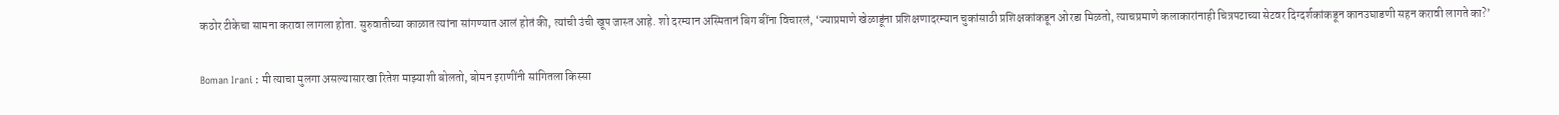कठोर टीकेचा सामना करावा लागला होता. सुरुवातीच्या काळात त्यांना सांगण्यात आलं होतं की, त्यांची उंची खूप जास्त आहे. शो दरम्यान अस्मितानं बिग बींना विचारलं, ‘ज्याप्रमाणे खेळाडूंना प्रशिक्षणादरम्यान चुकांसाठी प्रशिक्षकांकडून ओरडा मिळतो, त्याचप्रमाणे कलाकारांनाही चित्रपटाच्या सेटवर दिग्दर्शकांकडून कानउघाडणी सहन करावी लागते का?’

Boman Irani : मी त्याचा मुलगा असल्यासारखा रितेश माझ्याशी बोलतो, बोमन इराणींनी सांगितला किस्सा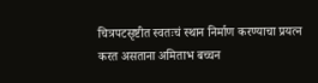चित्रपटसृष्टीत स्वतःचं स्थान निर्माण करण्याचा प्रयत्न करत असताना अमिताभ बच्चन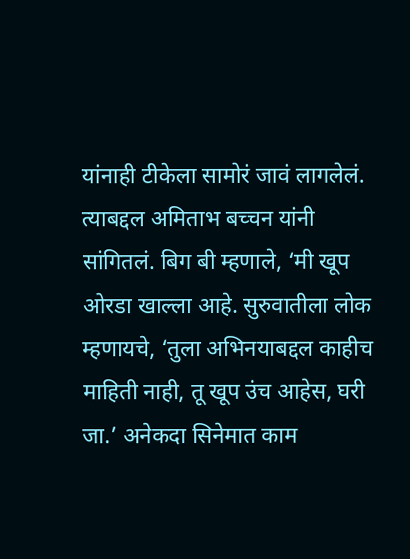यांनाही टीकेला सामोरं जावं लागलेलं. त्याबद्दल अमिताभ बच्चन यांनी सांगितलं. बिग बी म्हणाले, ‘मी खूप ओरडा खाल्ला आहे. सुरुवातीला लोक म्हणायचे, ‘तुला अभिनयाबद्दल काहीच माहिती नाही, तू खूप उंच आहेस, घरी जा.’ अनेकदा सिनेमात काम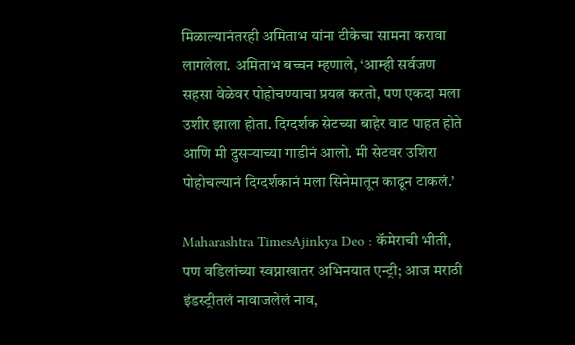मिळाल्यानंतरही अमिताभ यांना टीकेचा सामना करावा लागलेला. अमिताभ बच्चन म्हणाले, ‘आम्ही सर्वजण सहसा वेळेवर पोहोचण्याचा प्रयत्न करतो, पण एकदा मला उशीर झाला होता. दिग्दर्शक सेटच्या बाहेर वाट पाहत होते आणि मी दुसऱ्याच्या गाडीनं आलो. मी सेटवर उशिरा पोहोचल्यानं दिग्दर्शकानं मला सिनेमातून काढून टाकलं.’

Maharashtra TimesAjinkya Deo : कॅमेराची भीती, पण वडिलांच्या स्वप्नाखातर अभिनयात एन्ट्री; आज मराठी इंडस्ट्रीतलं नावाजलेलं नाव,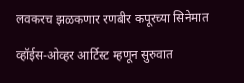लवकरच झळकणार रणबीर कपूरच्या सिनेमात

व्हॉईस-ओव्हर आर्टिस्ट म्हणून सुरुवात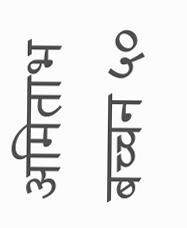अमिताभ बच्चन ५०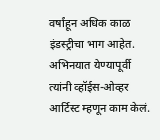वर्षांहून अधिक काळ इंडस्ट्रीचा भाग आहेत. अभिनयात येण्यापूर्वी त्यांनी व्हॉईस-ओव्हर आर्टिस्ट म्हणून काम केलं.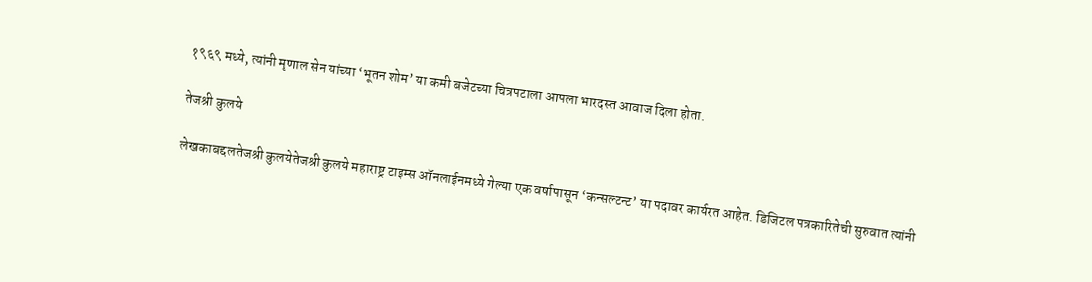१९६९ मध्ये, त्यांनी मृणाल सेन यांच्या ‘भूतन शोम’ या कमी बजेटच्या चित्रपटाला आपला भारदस्त आवाज दिला होता.

तेजश्री कुलये

लेखकाबद्दलतेजश्री कुलयेतेजश्री कुलये महाराष्ट्र टाइम्स ऑनलाईनमध्ये गेल्या एक वर्षापासून ‘कन्सल्टन्ट’ या पदावर कार्यरत आहेत. डिजिटल पत्रकारितेची सुरुवात त्यांनी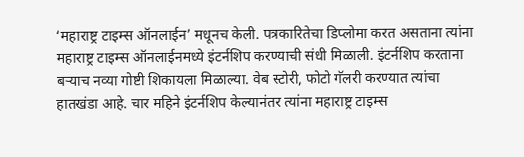‘महाराष्ट्र टाइम्स ऑनलाईन’ मधूनच केली. पत्रकारितेचा डिप्लोमा करत असताना त्यांना महाराष्ट्र टाइम्स ऑनलाईनमध्ये इंटर्नशिप करण्याची संधी मिळाली. इंटर्नशिप करताना बऱ्याच नव्या गोष्टी शिकायला मिळाल्या. वेब स्टोरी, फोटो गॅलरी करण्यात त्यांचा हातखंडा आहे. चार महिने इंटर्नशिप केल्यानंतर त्यांना महाराष्ट्र टाइम्स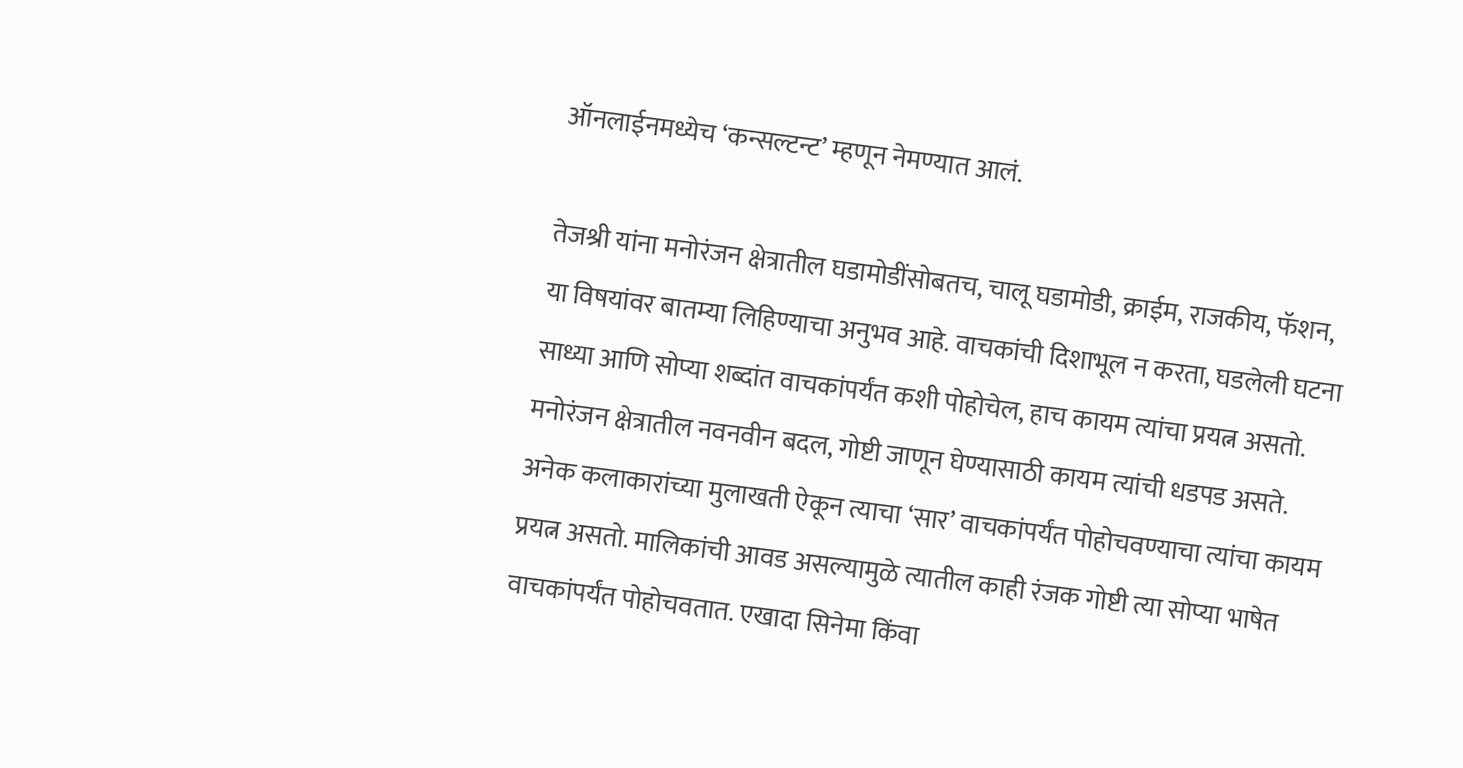ऑनलाईनमध्येच ‘कन्सल्टन्ट’ म्हणून नेमण्यात आलं.

तेजश्री यांना मनोरंजन क्षेत्रातील घडामोडींसोबतच, चालू घडामोडी, क्राईम, राजकीय, फॅशन, या विषयांवर बातम्या लिहिण्याचा अनुभव आहे. वाचकांची दिशाभूल न करता, घडलेली घटना साध्या आणि सोप्या शब्दांत वाचकांपर्यंत कशी पोहोचेल, हाच कायम त्यांचा प्रयत्न असतो. मनोरंजन क्षेत्रातील नवनवीन बदल, गोष्टी जाणून घेण्यासाठी कायम त्यांची धडपड असते. अनेक कलाकारांच्या मुलाखती ऐकून त्याचा ‘सार’ वाचकांपर्यंत पोहोचवण्याचा त्यांचा कायम प्रयत्न असतो. मालिकांची आवड असल्यामुळे त्यातील काही रंजक गोष्टी त्या सोप्या भाषेत वाचकांपर्यंत पोहोचवतात. एखादा सिनेमा किंवा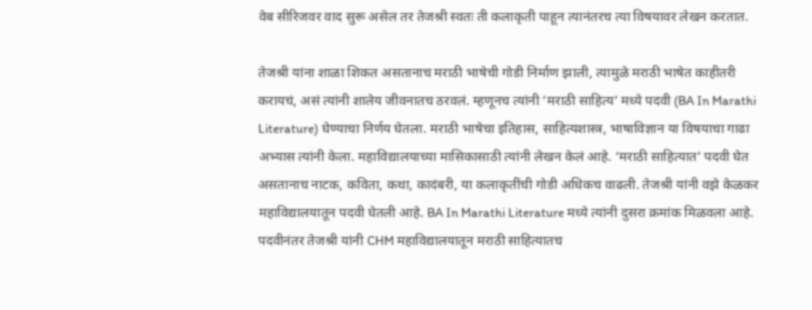वेब सीरिजवर वाद सुरू असेल तर तेजश्री स्वतः ती कलाकृती पाहून त्यानंतरच त्या विषयावर लेखन करतात.

तेजश्री यांना शाळा शिकत असतानाच मराठी भाषेची गोडी निर्माण झाली, त्यामुळे मराठी भाषेत काहीतरी करायचं, असं त्यांनी शालेय जीवनातच ठरवलं. म्हणूनच त्यांनी ‘मराठी साहित्य’ मध्ये पदवी (BA In Marathi Literature) घेण्याचा निर्णय घेतला. मराठी भाषेचा इतिहास, साहित्यशास्त्र, भाषाविज्ञान या विषयाचा गाढा अभ्यास त्यांनी केला. महाविद्यालयाच्या मासिकासाठी त्यांनी लेखन केलं आहे. ‘मराठी साहित्यात’ पदवी घेत असतानाच नाटक, कविता, कथा, कादंबरी, या कलाकृतींची गोडी अधिकच वाढली. तेजश्री यांनी वझे केळकर महाविद्यालयातून पदवी घेतली आहे. BA In Marathi Literature मध्ये त्यांनी दुसरा क्रमांक मिळवला आहे. पदवीनंतर तेजश्री यांनी CHM महाविद्यालयातून मराठी साहित्यातच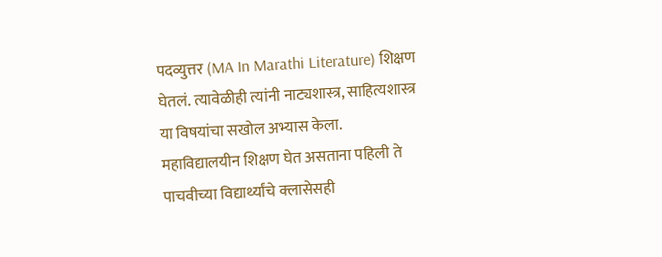पदव्युत्तर (MA In Marathi Literature) शिक्षण घेतलं. त्यावेळीही त्यांनी नाट्यशास्त्र, साहित्यशास्त्र या विषयांचा सखोल अभ्यास केला. महाविद्यालयीन शिक्षण घेत असताना पहिली ते पाचवीच्या विद्यार्थ्यांचे क्लासेसही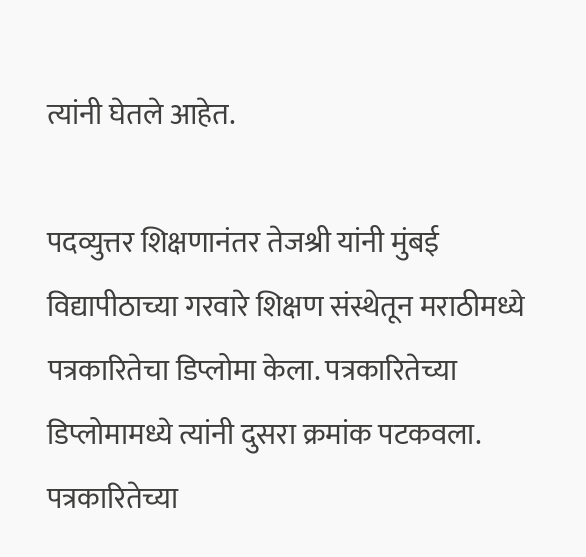त्यांनी घेतले आहेत.

पदव्युत्तर शिक्षणानंतर तेजश्री यांनी मुंबई विद्यापीठाच्या गरवारे शिक्षण संस्थेतून मराठीमध्ये पत्रकारितेचा डिप्लोमा केला. पत्रकारितेच्या डिप्लोमामध्ये त्यांनी दुसरा क्रमांक पटकवला. पत्रकारितेच्या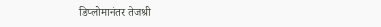डिप्लोमानंतर तेजश्री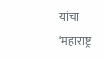यांचा ‘महाराष्ट्र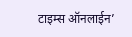टाइम्स ऑनलाईन’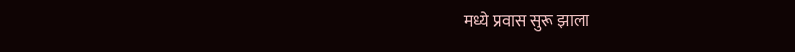मध्ये प्रवास सुरू झाला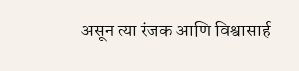असून त्या रंजक आणि विश्वासार्ह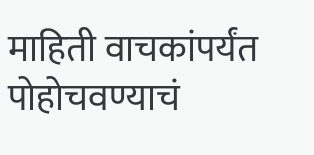माहिती वाचकांपर्यंत पोहोचवण्याचं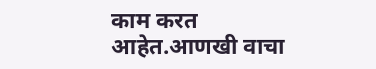काम करत आहेत.आणखी वाचा